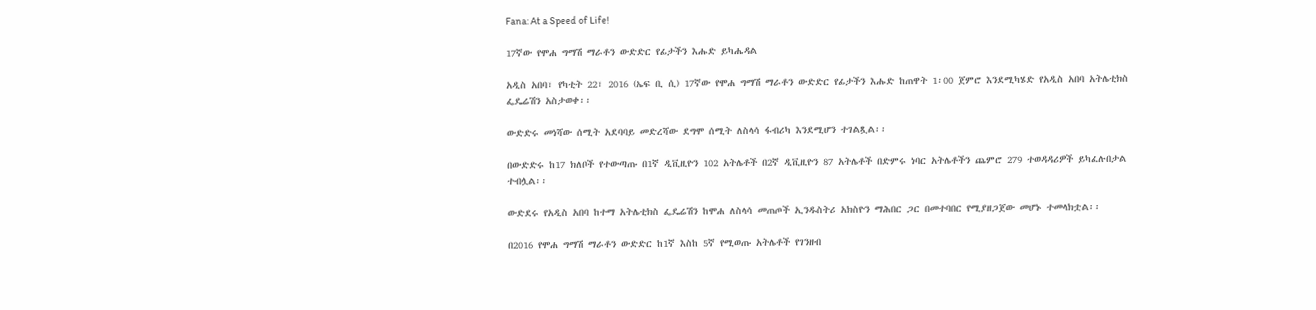Fana: At a Speed of Life!

17ኛው የሞሐ ግማሽ ማራቶን ውድድር የፊታችን እሑድ ይካሔዳል

አዲስ አበባ፣ የካቲት 22፣ 2016 (ኤፍ ቢ ሲ) 17ኛው የሞሐ ግማሽ ማራቶን ውድድር የፊታችን እሑድ ከጠዋት 1፡00 ጀምሮ እንደሚካሄድ የአዲስ አበባ አትሌቲክስ ፌዴሬሽን አስታወቀ፡፡

ውድድሩ መነሻው ሰሚት አደባባይ መድረሻው ደግሞ ሰሚት ለስላሳ ፋብሪካ እንደሚሆን ተገልጿል፡፡

በውድድሩ ከ17 ክለቦች የተውጣጡ በ1ኛ ዲቪዚዮን 102 አትሌቶች በ2ኛ ዲቪዚዮን 87 አትሌቶች በድምሩ ነባር አትሌቶችን ጨምሮ 279 ተወዳዳሪዎች ይካፈሉበታል ተብሏል፡፡

ውድደሩ የአዲስ አበባ ከተማ አትሌቲክስ ፌዴሬሽን ከሞሐ ለስላሳ መጠጦች ኢንዱስትሪ አክስዮን ማሕበር ጋር በመተባበር የሚያዘጋጀው መሆኑ ተመላክቷል፡፡

በ2016 የሞሐ ግማሽ ማራቶን ውድድር ከ1ኛ እስከ 5ኛ የሚወጡ አትሌቶች የገንዘብ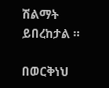ሽልማት ይበረከታል ።

በወርቅነህ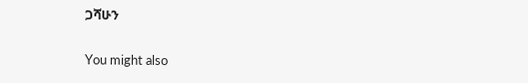ጋሻሁን

You might also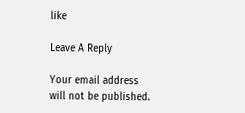like

Leave A Reply

Your email address will not be published.